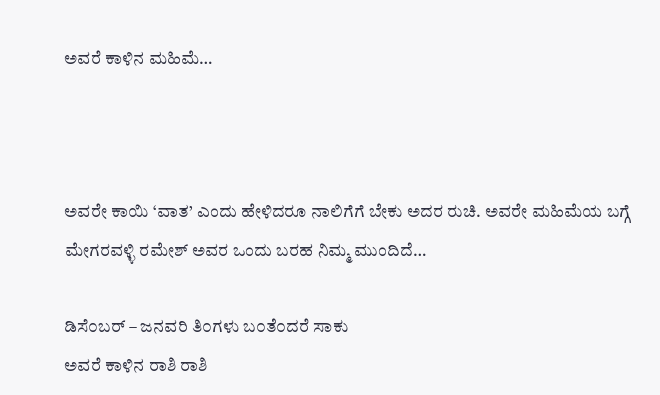ಅವರೆ ಕಾಳಿನ ಮಹಿಮೆ…



ಅವರೇ ಕಾಯಿ ‘ವಾತ’ ಎಂದು ಹೇಳಿದರೂ ನಾಲಿಗೆಗೆ ಬೇಕು ಅದರ ರುಚಿ. ಅವರೇ ಮಹಿಮೆಯ ಬಗ್ಗೆ ಮೇಗರವಳ್ಳಿ ರಮೇಶ್ ಅವರ ಒಂದು ಬರಹ ನಿಮ್ಮ ಮುಂದಿದೆ…

ಡಿಸೆ೦ಬರ್ – ಜನವರಿ ತಿ೦ಗಳು ಬ೦ತೆ೦ದರೆ ಸಾಕು
ಅವರೆ ಕಾಳಿನ ರಾಶಿ ರಾಶಿ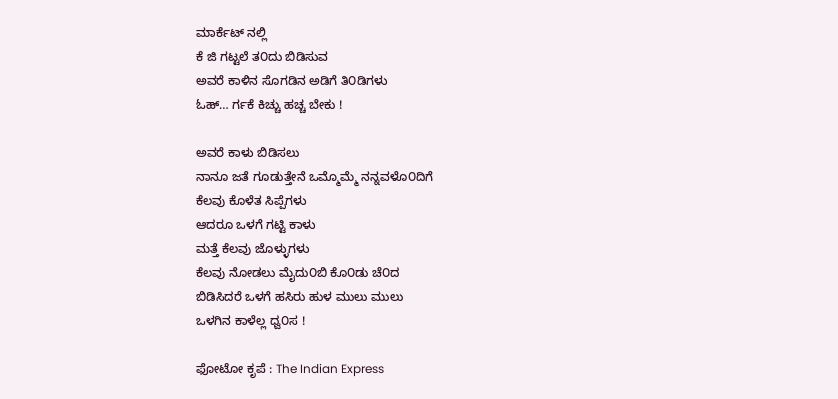ಮಾರ್ಕೆಟ್ ನಲ್ಲಿ
ಕೆ ಜಿ ಗಟ್ಟಲೆ ತ೦ದು ಬಿಡಿಸುವ
ಅವರೆ ಕಾಳಿನ ಸೊಗಡಿನ ಅಡಿಗೆ ತಿ೦ಡಿಗಳು
ಓಹ್… ರ್ಗಕೆ ಕಿಚ್ಚು ಹಚ್ಚ ಬೇಕು !

ಅವರೆ ಕಾಳು ಬಿಡಿಸಲು
ನಾನೂ ಜತೆ ಗೂಡುತ್ತೇನೆ ಒಮ್ಮೊಮ್ಮೆ ನನ್ನವಳೊ೦ದಿಗೆ
ಕೆಲವು ಕೊಳೆತ ಸಿಪ್ಪೆಗಳು
ಆದರೂ ಒಳಗೆ ಗಟ್ಟಿ ಕಾಳು
ಮತ್ತೆ ಕೆಲವು ಜೊಳ್ಳುಗಳು
ಕೆಲವು ನೋಡಲು ಮೈದು೦ಬಿ ಕೊ೦ಡು ಚೆ೦ದ
ಬಿಡಿಸಿದರೆ ಒಳಗೆ ಹಸಿರು ಹುಳ ಮುಲು ಮುಲು
ಒಳಗಿನ ಕಾಳೆಲ್ಲ ಧ್ವ೦ಸ !

ಫೋಟೋ ಕೃಪೆ : The Indian Express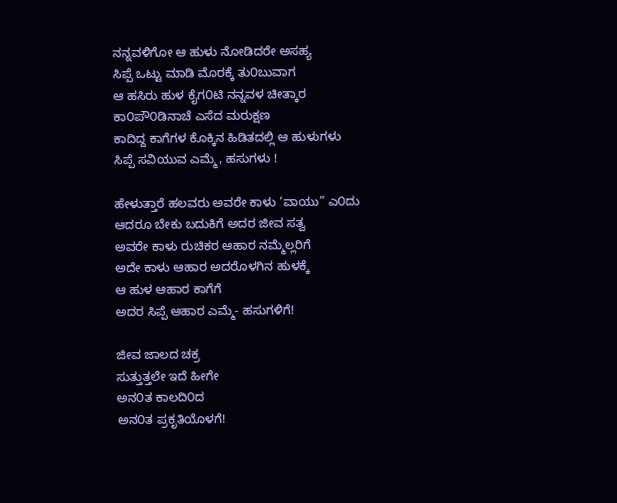ನನ್ನವಳಿಗೋ ಆ ಹುಳು ನೋಡಿದರೇ ಅಸಹ್ಯ
ಸಿಪ್ಪೆ ಒಟ್ಟು ಮಾಡಿ ಮೊರಕ್ಕೆ ತು೦ಬುವಾಗ
ಆ ಹಸಿರು ಹುಳ ಕೈಗ೦ಟಿ ನನ್ನವಳ ಚೀತ್ಕಾರ
ಕಾ೦ಪೌ೦ಡಿನಾಚೆ ಎಸೆದ ಮರುಕ್ಷಣ
ಕಾದಿದ್ದ ಕಾಗೆಗಳ ಕೊಕ್ಕಿನ ಹಿಡಿತದಲ್ಲಿ ಆ ಹುಳುಗಳು
ಸಿಪ್ಪೆ ಸವಿಯುವ ಎಮ್ಮೆ, ಹಸುಗಳು !

ಹೇಳುತ್ತಾರೆ ಹಲವರು ಅವರೇ ಕಾಳು ‘ವಾಯು” ಎ೦ದು
ಆದರೂ ಬೇಕು ಬದುಕಿಗೆ ಅದರ ಜೀವ ಸತ್ವ
ಅವರೇ ಕಾಳು ರುಚಿಕರ ಆಹಾರ ನಮ್ಮೆಲ್ಲರಿಗೆ
ಅದೇ ಕಾಳು ಆಹಾರ ಅದರೊಳಗಿನ ಹುಳಕ್ಕೆ
ಆ ಹುಳ ಆಹಾರ ಕಾಗೆಗೆ
ಅದರ ಸಿಪ್ಪೆ ಆಹಾರ ಎಮ್ಮೆ- ಹಸುಗಳಿಗೆ!

ಜೀವ ಜಾಲದ ಚಕ್ರ
ಸುತ್ತುತ್ತಲೇ ಇದೆ ಹೀಗೇ
ಅನ೦ತ ಕಾಲದಿ೦ದ
ಅನ೦ತ ಪ್ರಕೃತಿಯೊಳಗೆ!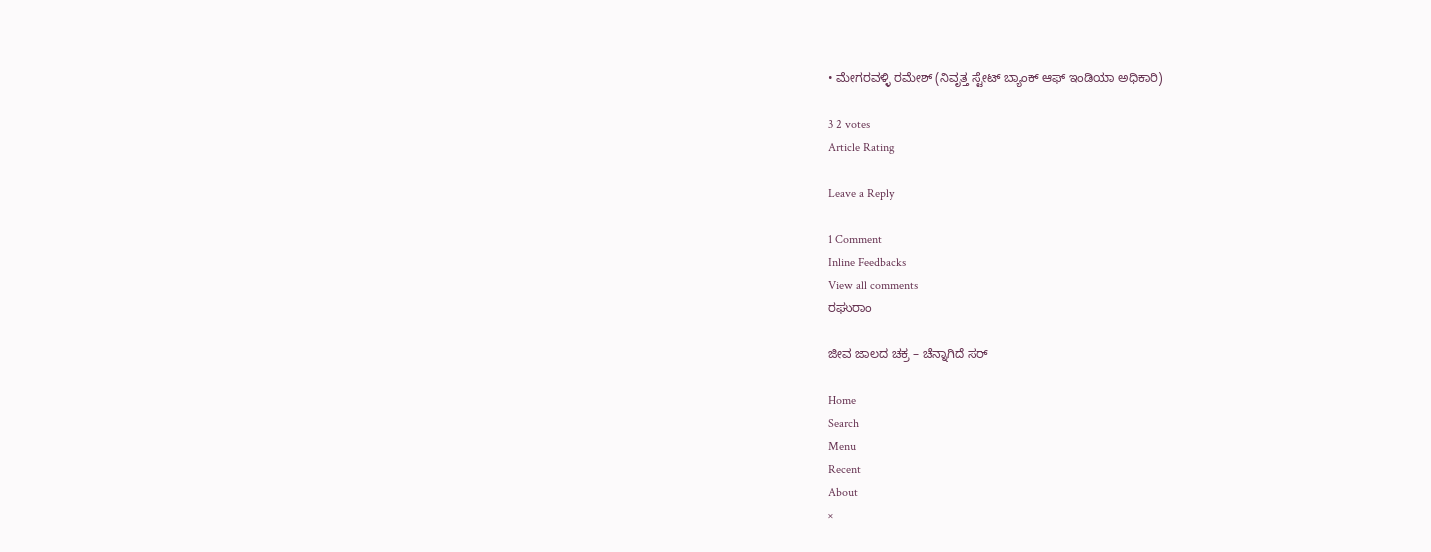• ಮೇಗರವಳ್ಳಿ ರಮೇಶ್ (ನಿವೃತ್ತ ಸ್ಟೇಟ್ ಬ್ಯಾಂಕ್ ಆಫ್ ಇಂಡಿಯಾ ಅಧಿಕಾರಿ)

3 2 votes
Article Rating

Leave a Reply

1 Comment
Inline Feedbacks
View all comments
ರಘುರಾಂ

ಜೀವ ಜಾಲದ ಚಕ್ರ – ಚೆನ್ನಾಗಿದೆ ಸರ್

Home
Search
Menu
Recent
About
×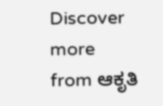Discover more from ಆಕೃತಿ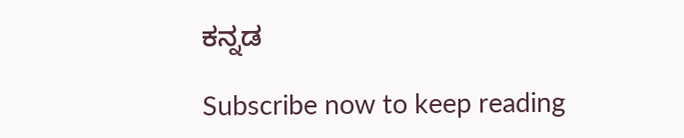ಕನ್ನಡ

Subscribe now to keep reading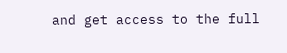and get access to the full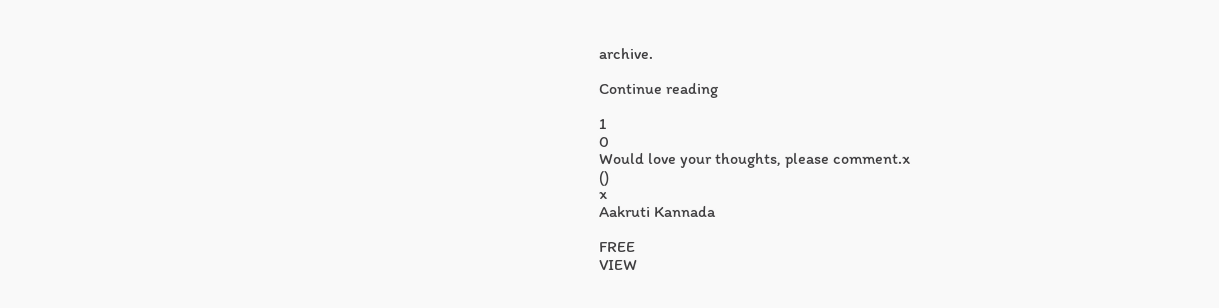archive.

Continue reading

1
0
Would love your thoughts, please comment.x
()
x
Aakruti Kannada

FREE
VIEW